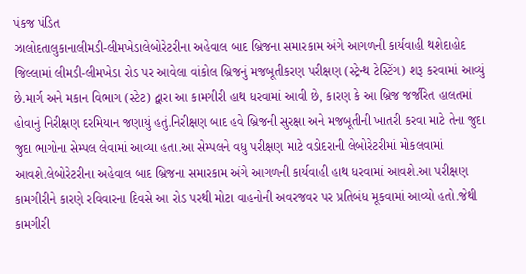પંકજ પંડિત
ઝાલોદતાલુકાનાલીમડી-લીમખેડાલેબોરેટરીના અહેવાલ બાદ બ્રિજના સમારકામ અંગે આગળની કાર્યવાહી થશેદાહોદ જિલ્લામાં લીમડી-લીમખેડા રોડ પર આવેલા વાંકોલ બ્રિજનું મજબૂતીકરણ પરીક્ષણ (સ્ટ્રેન્થ ટેસ્ટિંગ) શરૂ કરવામાં આવ્યું છે.માર્ગ અને મકાન વિભાગ (સ્ટેટ) દ્વારા આ કામગીરી હાથ ધરવામાં આવી છે, કારણ કે આ બ્રિજ જર્જરિત હાલતમાં હોવાનું નિરીક્ષણ દરમિયાન જણાયું હતું.નિરીક્ષણ બાદ હવે બ્રિજની સુરક્ષા અને મજબૂતીની ખાતરી કરવા માટે તેના જુદા જુદા ભાગોના સેમ્પલ લેવામાં આવ્યા હતા.આ સેમ્પલને વધુ પરીક્ષણ માટે વડોદરાની લેબોરેટરીમાં મોકલવામાં આવશે.લેબોરેટરીના અહેવાલ બાદ બ્રિજના સમારકામ અંગે આગળની કાર્યવાહી હાથ ધરવામાં આવશે.આ પરીક્ષણ કામગીરીને કારણે રવિવારના દિવસે આ રોડ પરથી મોટા વાહનોની અવરજવર પર પ્રતિબંધ મૂકવામાં આવ્યો હતો.જેથી કામગીરી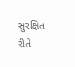સુરક્ષિત રીતે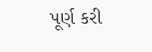પૂર્ણ કરી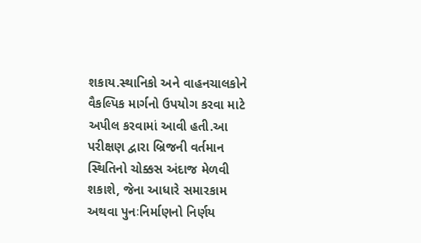શકાય.સ્થાનિકો અને વાહનચાલકોને વૈકલ્પિક માર્ગનો ઉપયોગ કરવા માટે અપીલ કરવામાં આવી હતી.આ પરીક્ષણ દ્વારા બ્રિજની વર્તમાન સ્થિતિનો ચોક્કસ અંદાજ મેળવી શકાશે, જેના આધારે સમારકામ અથવા પુનઃનિર્માણનો નિર્ણય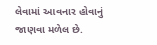લેવામાં આવનાર હોવાનું જાણવા મળેલ છે.